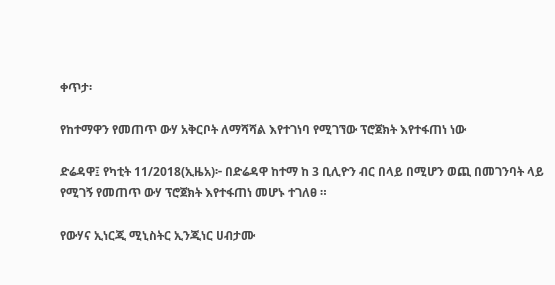ቀጥታ፡

የከተማዋን የመጠጥ ውሃ አቅርቦት ለማሻሻል እየተገነባ የሚገኘው ፕሮጀክት እየተፋጠነ ነው

ድሬዳዋ፤ የካቲት 11/2018(ኢዜአ)፦ በድሬዳዋ ከተማ ከ 3 ቢሊዮን ብር በላይ በሚሆን ወጪ በመገንባት ላይ የሚገኝ የመጠጥ ውሃ ፕሮጀክት እየተፋጠነ መሆኑ ተገለፀ ።

የውሃና ኢነርጂ ሚኒስትር ኢንጂነር ሀብታሙ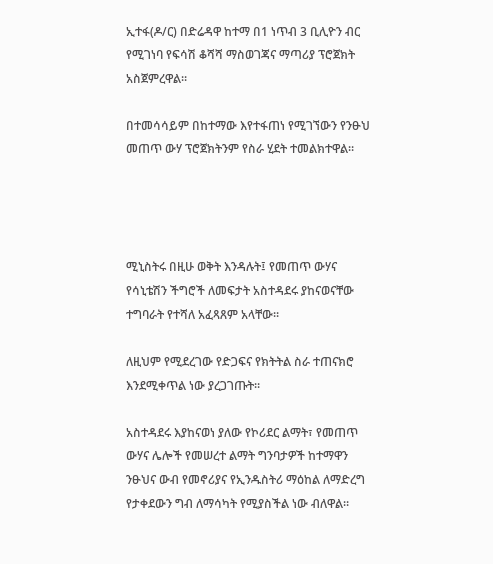ኢተፋ(ዶ/ር) በድሬዳዋ ከተማ በ1 ነጥብ 3 ቢሊዮን ብር የሚገነባ የፍሳሽ ቆሻሻ ማስወገጃና ማጣሪያ ፕሮጀክት አስጀምረዋል።

በተመሳሳይም በከተማው እየተፋጠነ የሚገኘውን የንፁህ መጠጥ ውሃ ፕሮጀክትንም የስራ ሂደት ተመልክተዋል።




ሚኒስትሩ በዚሁ ወቅት እንዳሉት፤ የመጠጥ ውሃና የሳኒቴሽን ችግሮች ለመፍታት አስተዳደሩ ያከናወናቸው ተግባራት የተሻለ አፈጻጸም አላቸው።

ለዚህም የሚደረገው የድጋፍና የክትትል ስራ ተጠናክሮ እንደሚቀጥል ነው ያረጋገጡት።

አስተዳደሩ እያከናወነ ያለው የኮሪደር ልማት፣ የመጠጥ ውሃና ሌሎች የመሠረተ ልማት ግንባታዎች ከተማዋን ንፁህና ውብ የመኖሪያና የኢንዱስትሪ ማዕከል ለማድረግ የታቀደውን ግብ ለማሳካት የሚያስችል ነው ብለዋል።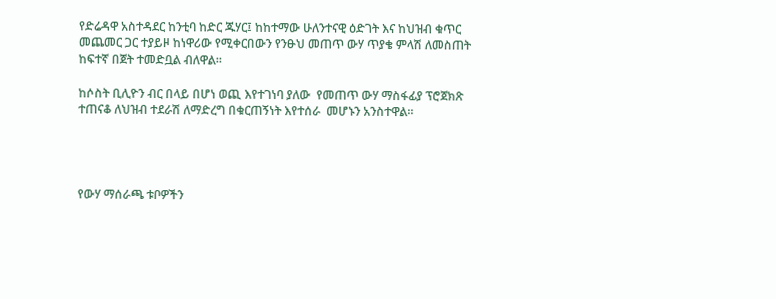የድሬዳዋ አስተዳደር ከንቲባ ከድር ጁሃር፤ ከከተማው ሁለንተናዊ ዕድገት እና ከህዝብ ቁጥር መጨመር ጋር ተያይዞ ከነዋሪው የሚቀርበውን የንፁህ መጠጥ ውሃ ጥያቄ ምላሽ ለመስጠት ከፍተኛ በጀት ተመድቧል ብለዋል።

ከሶስት ቢሊዮን ብር በላይ በሆነ ወጪ እየተገነባ ያለው  የመጠጥ ውሃ ማስፋፊያ ፕሮጀክጽ ተጠናቆ ለህዝብ ተደራሽ ለማድረግ በቁርጠኝነት እየተሰራ  መሆኑን አንስተዋል።




የውሃ ማሰራጫ ቱቦዎችን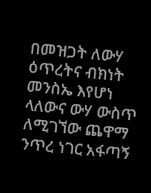በመዝጋት ለውሃ ዕጥረትና ብክነት መንስኤ እየሆነ ላለውና ውሃ ውስጥ ለሚገኘው ጨዋማ ንጥረ ነገር አፋጣኝ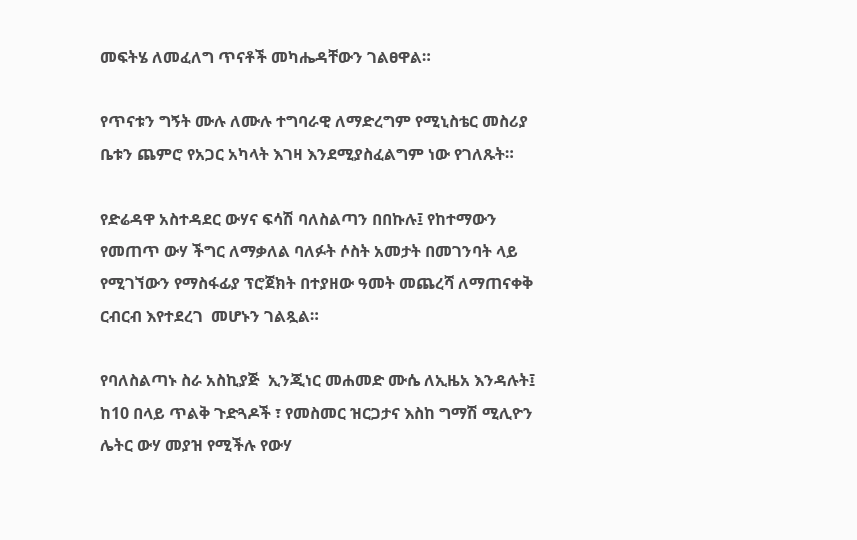መፍትሄ ለመፈለግ ጥናቶች መካሔዳቸውን ገልፀዋል።

የጥናቱን ግኝት ሙሉ ለሙሉ ተግባራዊ ለማድረግም የሚኒስቴር መስሪያ ቤቱን ጨምሮ የአጋር አካላት እገዛ እንደሚያስፈልግም ነው የገለጹት።

የድሬዳዋ አስተዳደር ውሃና ፍሳሽ ባለስልጣን በበኩሉ፤ የከተማውን የመጠጥ ውሃ ችግር ለማቃለል ባለፉት ሶስት አመታት በመገንባት ላይ የሚገኘውን የማስፋፊያ ፕሮጀክት በተያዘው ዓመት መጨረሻ ለማጠናቀቅ ርብርብ እየተደረገ  መሆኑን ገልጿል።

የባለስልጣኑ ስራ አስኪያጅ  ኢንጂነር መሐመድ ሙሴ ለኢዜአ እንዳሉት፤  ከ10 በላይ ጥልቅ ጉድጓዶች ፣ የመስመር ዝርጋታና እስከ ግማሽ ሚሊዮን ሌትር ውሃ መያዝ የሚችሉ የውሃ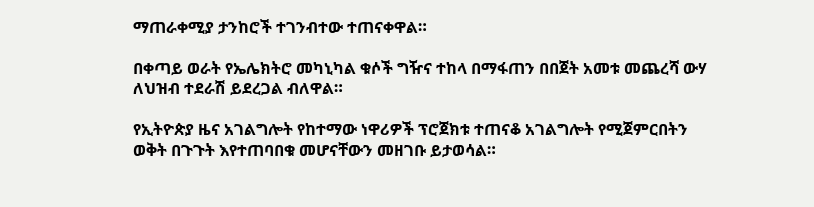ማጠራቀሚያ ታንከሮች ተገንብተው ተጠናቀዋል።

በቀጣይ ወራት የኤሌክትሮ መካኒካል ቁሶች ግዥና ተከላ በማፋጠን በበጀት አመቱ መጨረሻ ውሃ ለህዝብ ተደራሽ ይደረጋል ብለዋል።

የኢትዮጵያ ዜና አገልግሎት የከተማው ነዋሪዎች ፕሮጀክቱ ተጠናቆ አገልግሎት የሚጀምርበትን ወቅት በጉጉት እየተጠባበቁ መሆናቸውን መዘገቡ ይታወሳል።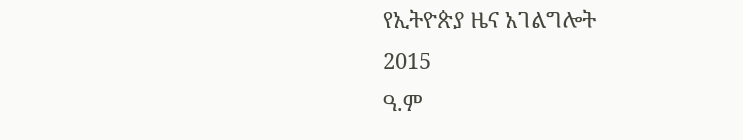የኢትዮጵያ ዜና አገልግሎት
2015
ዓ.ም